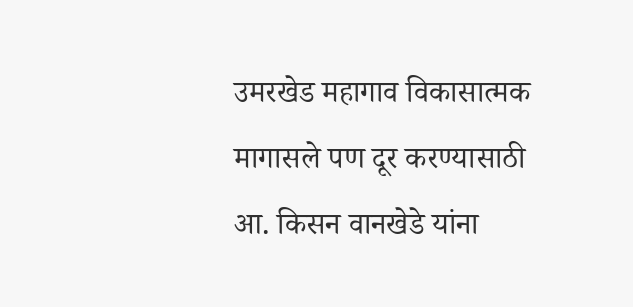उमरखेड महागाव विकासात्मक मागासले पण दूर करण्यासाठी आ. किसन वानखेडे यांना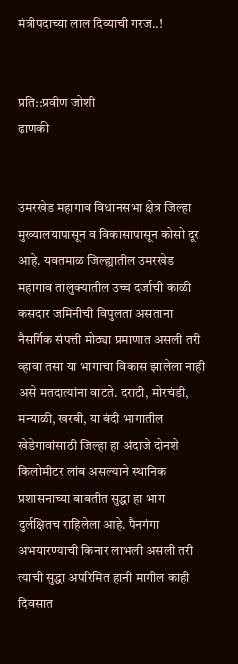मंत्रीपदाच्या लाल दिव्याची गरज..!


प्रति::प्रवीण जोशी
ढाणकी


उमरखेड महागाव विधानसभा क्षेत्र जिल्हा मुख्यालयापासून व विकासापासून कोसो दूर आहे. यवतमाळ जिल्ह्यातील उमरखेड महागाव तालुक्यातील उच्च दर्जाची काळी कसदार जमिनीची विपुलता असताना नैसर्गिक संपत्ती मोठ्या प्रमाणात असली तरी व्हावा तसा या भागाचा विकास झालेला नाही असे मतदात्यांना वाटते. दराटी, मोरचंडी, मन्याळी, खरबी, या बंदी भागातील खेडेगावांसाठी जिल्हा हा अंदाजे दोनशे किलोमीटर लांब असल्याने स्थानिक प्रशासनाच्या बाबतीत सुद्धा हा भाग दुर्लक्षितच राहिलेला आहे. पैनगंगा अभयारण्याची किनार लाभली असली तरी त्याची सुद्धा अपरिमित हानी मागील काही दिवसात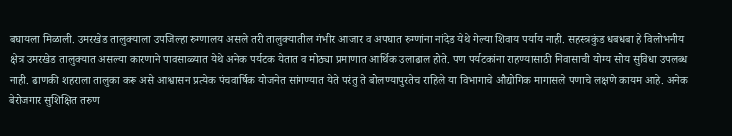बघायला मिळाली. उमरखेड तालुक्याला उपजिल्हा रुग्णालय असले तरी तालुक्यातील गंभीर आजार व अपघात रुग्णांना नांदेड येथे गेल्या शिवाय पर्याय नाही. सहस्त्रकुंड धबधबा हे विलोभनीय क्षेत्र उमरखेड तालुक्यात असल्या कारणाने पावसाळ्यात येथे अनेक पर्यटक येतात व मोठ्या प्रमाणात आर्थिक उलाढाल होते. पण पर्यटकांना राहण्यासाठी निवासाची योग्य सोय सुविधा उपलब्ध नाही. ढाणकी शहराला तालुका करू असे आश्वासन प्रत्येक पंचवार्षिक योजनेत सांगण्यात येते परंतु ते बोलण्यापुरतेच राहिले या विभागाचे औद्योगिक मागासले पणाचे लक्षणे कायम आहे. अनेक बेरोजगार सुशिक्षित तरुण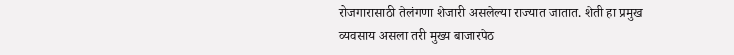रोजगारासाठी तेलंगणा शेजारी असलेल्या राज्यात जातात. शेती हा प्रमुख व्यवसाय असला तरी मुख्य बाजारपेठ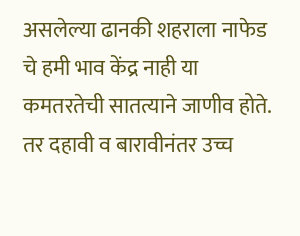असलेल्या ढानकी शहराला नाफेड चे हमी भाव केंद्र नाही या कमतरतेची सातत्याने जाणीव होते. तर दहावी व बारावीनंतर उच्च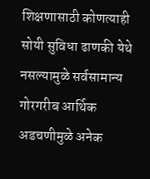शिक्षणासाठी कोणत्याही सोयी सुविधा ढाणकी येथे नसल्यामुळे सर्वसामान्य गोरगरीब आर्थिक अडचणीमुळे अनेक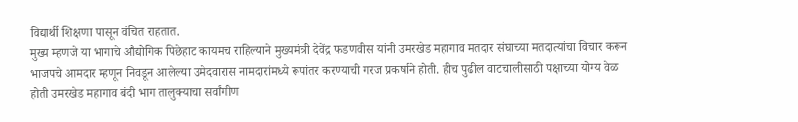विद्यार्थी शिक्षणा पासून वंचित राहतात.
मुख्य म्हणजे या भागाचे औद्योगिक पिछेहाट कायमच राहिल्याने मुख्यमंत्री देवेंद्र फडणवीस यांनी उमरखेड महागाव मतदार संघाच्या मतदात्यांचा विचार करून भाजपचे आमदार म्हणून निवडून आलेल्या उमेदवारास नामदारांमध्ये रूपांतर करण्याची गरज प्रकर्षाने होती. हीच पुढील वाटचालीसाठी पक्षाच्या योग्य वेळ होती उमरखेड महागाव बंदी भाग तालुक्याचा सर्वांगीण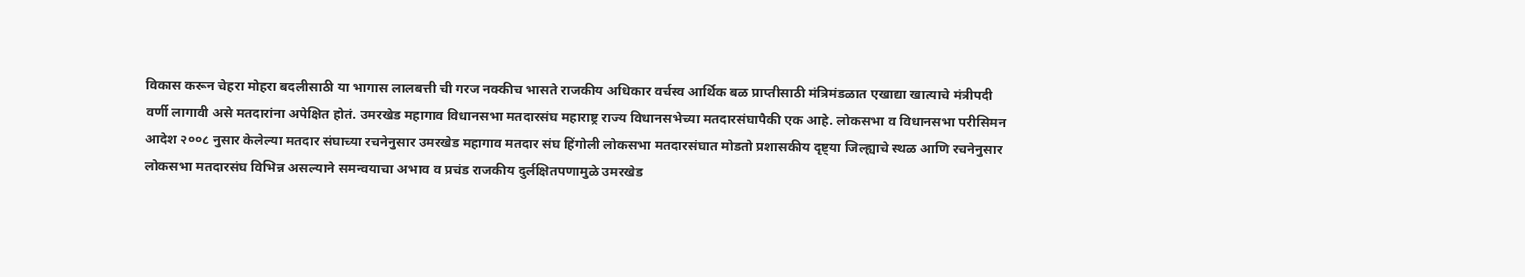विकास करून चेहरा मोहरा बदलीसाठी या भागास लालबत्ती ची गरज नक्कीच भासते राजकीय अधिकार वर्चस्व आर्थिक बळ प्राप्तीसाठी मंत्रिमंडळात एखाद्या खात्याचे मंत्रीपदी वर्णी लागावी असे मतदारांना अपेक्षित होतं. उमरखेड महागाव विधानसभा मतदारसंघ महाराष्ट्र राज्य विधानसभेच्या मतदारसंघापैकी एक आहे. लोकसभा व विधानसभा परीसिमन आदेश २००८ नुसार केलेल्या मतदार संघाच्या रचनेनुसार उमरखेड महागाव मतदार संघ हिंगोली लोकसभा मतदारसंघात मोडतो प्रशासकीय दृष्ट्या जिल्ह्याचे स्थळ आणि रचनेनुसार लोकसभा मतदारसंघ विभिन्न असल्याने समन्वयाचा अभाव व प्रचंड राजकीय दुर्लक्षितपणामुळे उमरखेड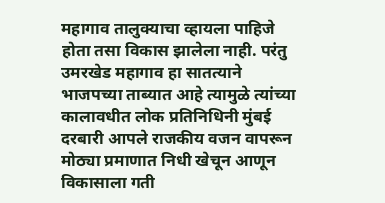महागाव तालुक्याचा व्हायला पाहिजे होता तसा विकास झालेला नाही. परंतु उमरखेड महागाव हा सातत्याने भाजपच्या ताब्यात आहे त्यामुळे त्यांच्या कालावधीत लोक प्रतिनिधिनी मुंबई दरबारी आपले राजकीय वजन वापरून मोठ्या प्रमाणात निधी खेचून आणून विकासाला गती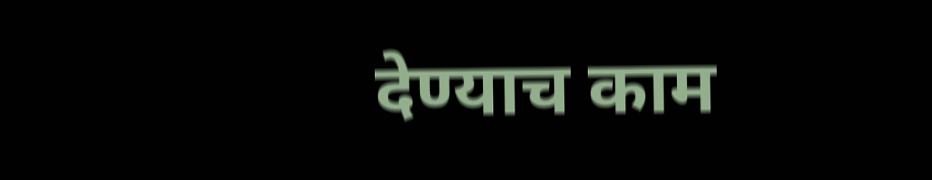देण्याच काम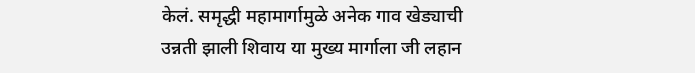केलं. समृद्धी महामार्गामुळे अनेक गाव खेड्याची उन्नती झाली शिवाय या मुख्य मार्गाला जी लहान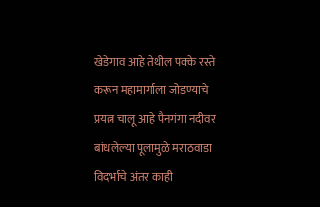खेडेगाव आहे तेथील पक्के रस्ते करून महामार्गाला जोडण्याचे प्रयत्न चालू आहे पैनगंगा नदीवर बांधलेल्या पूलामुळे मराठवाडा विदर्भाचे अंतर काही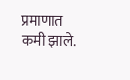प्रमाणात कमी झाले.